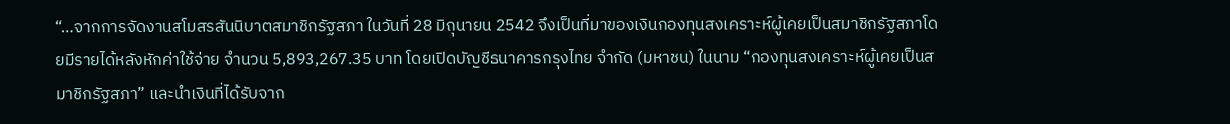“…จากการจัดงานสโมสรสันนิบาตสมาชิกรัฐสภา ในวันที่ 28 มิถุนายน 2542 จึงเป็นที่มาของเงินกองทุนสงเคราะห์ผู้เคยเป็นสมาชิกรัฐสภาโดยมีรายได้หลังหักค่าใช้จ่าย จำนวน 5,893,267.35 บาท โดยเปิดบัญชีธนาคารกรุงไทย จำกัด (มหาชน) ในนาม “กองทุนสงเคราะห์ผู้เคยเป็นสมาชิกรัฐสภา” และนำเงินที่ได้รับจาก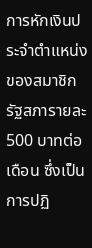การหักเงินประจำตำแหน่งของสมาชิกรัฐสภารายละ 500 บาทต่อเดือน ซึ่งเป็นการปฏิ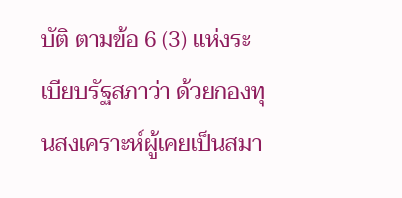บัติ ตามข้อ 6 (3) แห่งระเบียบรัฐสภาว่า ด้วยกองทุนสงเคราะห์ผู้เคยเป็นสมา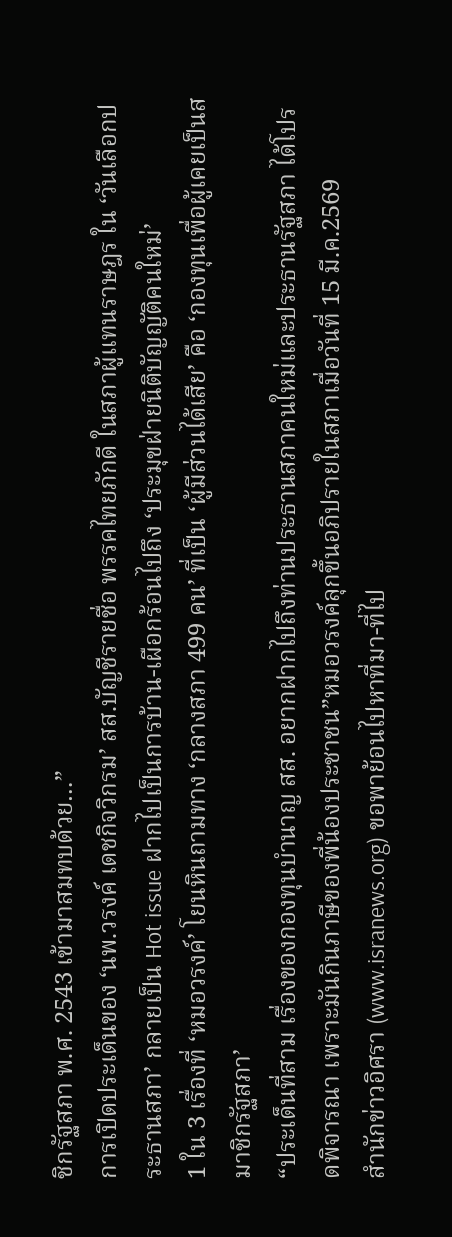ชิกรัฐสภา พ.ศ. 2543 เข้ามาสมทบด้วย…”
การเปิดประเด็นของ ‘นพ.วรงค์ เดชกิจวิกรม’ สส.บัญชีรายชื่อ พรรคไทยภักดี ในสภาผู้แทนราษฎร ใน ‘วันเลือกประธานสภา’ กลายเป็น Hot issue ฝากไปเป็นการบ้าน-เผือกร้อนไปถึง ‘ประมุขฝ่ายนิติบัญญัติคนใหม่’
1 ใน 3 เรื่องที่ ‘หมอวรงค์’ โยนหินถามทาง ‘กลางสภา 499 คน’ ที่เป็น ‘ผู้มีส่วนได้เสีย’ คือ ‘กองทุนเพื่อผู้เคยเป็นสมาชิกรัฐสภา’
“ประเด็นที่สาม เรื่องของกองทุนบำนาญ สส. อยากฝากไปถึงท่านประธานสภาคนใหม่และประธานรัฐสภา ได้โปรดพิจารณา เพราะมันกินภาษีของพี่น้องประชาชน”หมอวรงค์ลุกขึ้นอภิปรายในสภาเมื่อวันที่ 15 มี.ค.2569
สำนักข่าวอิศรา (www.isranews.org) ขอพาย้อนไปหาที่มา-ที่ไป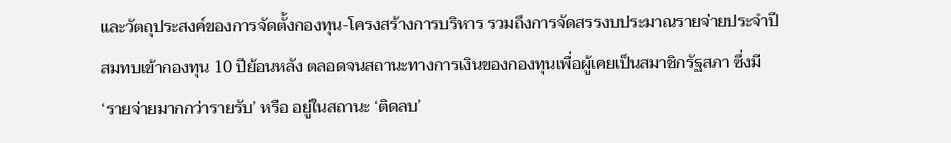และวัตถุประสงค์ของการจัดตั้งกองทุน-โครงสร้างการบริหาร รวมถึงการจัดสรรงบประมาณรายจ่ายประจำปีสมทบเข้ากองทุน 10 ปีย้อนหลัง ตลอดจนสถานะทางการเงินของกองทุนเพื่อผู้เคยเป็นสมาชิกรัฐสภา ซึ่งมี ‘รายจ่ายมากกว่ารายรับ’ หรือ อยู่ในสถานะ ‘ติดลบ’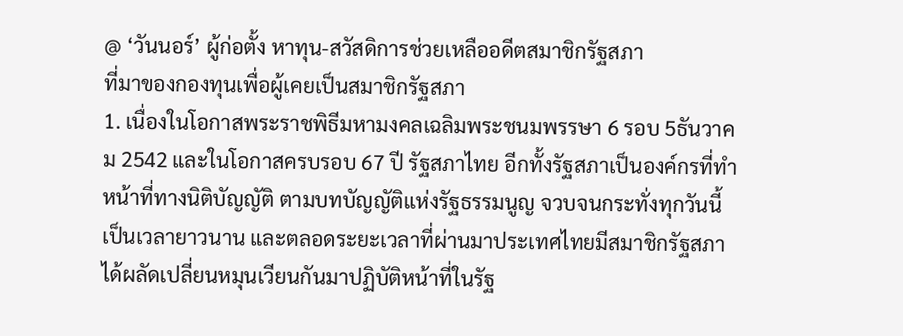@ ‘วันนอร์’ ผู้ก่อตั้ง หาทุน-สวัสดิการช่วยเหลืออดีตสมาชิกรัฐสภา
ที่มาของกองทุนเพื่อผู้เคยเป็นสมาชิกรัฐสภา
1. เนื่องในโอกาสพระราชพิธีมหามงคลเฉลิมพระชนมพรรษา 6 รอบ 5ธันวาคม 2542 และในโอกาสครบรอบ 67 ปี รัฐสภาไทย อีกทั้งรัฐสภาเป็นองค์กรที่ทำหน้าที่ทางนิติบัญญัติ ตามบทบัญญัติแห่งรัฐธรรมนูญ จวบจนกระทั่งทุกวันนี้เป็นเวลายาวนาน และตลอดระยะเวลาที่ผ่านมาประเทศไทยมีสมาชิกรัฐสภาได้ผลัดเปลี่ยนหมุนเวียนกันมาปฏิบัติหน้าที่ในรัฐ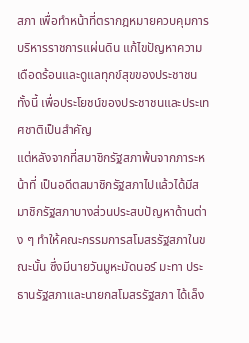สภา เพื่อทำหน้าที่ตรากฎหมายควบคุมการบริหารราชการแผ่นดิน แก้ไขปัญหาความเดือดร้อนและดูแลทุกข์สุขของประชาชน ทั้งนี้ เพื่อประโยชน์ของประชาชนและประเทศชาติเป็นสำคัญ
แต่หลังจากที่สมาชิกรัฐสภาพ้นจากภาระหน้าที่ เป็นอดีตสมาชิกรัฐสภาไปแล้วได้มีสมาชิกรัฐสภาบางส่วนประสบปัญหาด้านต่าง ๆ ทำให้คณะกรรมการสโมสรรัฐสภาในขณะนั้น ซึ่งมีนายวันมูหะมัดนอร์ มะทา ประธานรัฐสภาและนายกสโมสรรัฐสภา ได้เล็ง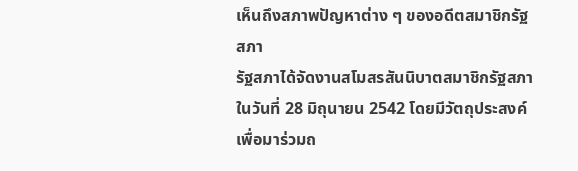เห็นถึงสภาพปัญหาต่าง ๆ ของอดีตสมาชิกรัฐสภา
รัฐสภาได้จัดงานสโมสรสันนิบาตสมาชิกรัฐสภา ในวันที่ 28 มิถุนายน 2542 โดยมีวัตถุประสงค์เพื่อมาร่วมถ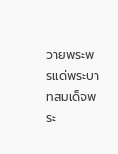วายพระพรแด่พระบาทสมเด็จพระ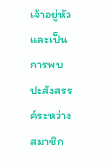เจ้าอยู่หัว และเป็นการพบปะสังสรรค์ระหว่างสมาชิก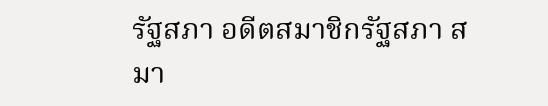รัฐสภา อดีตสมาชิกรัฐสภา สมา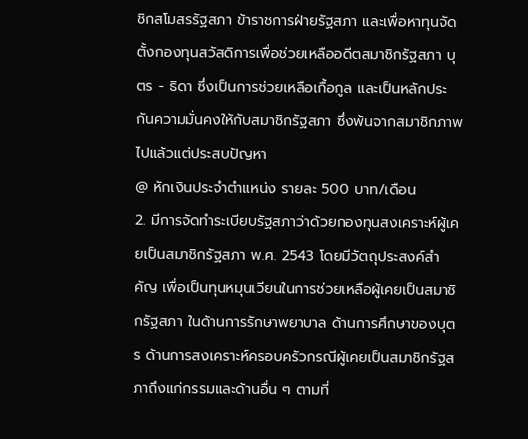ชิกสโมสรรัฐสภา ข้าราชการฝ่ายรัฐสภา และเพื่อหาทุนจัดตั้งกองทุนสวัสดิการเพื่อช่วยเหลืออดีตสมาชิกรัฐสภา บุตร - ธิดา ซึ่งเป็นการช่วยเหลือเกื้อกูล และเป็นหลักประกันความมั่นคงให้กับสมาชิกรัฐสภา ซึ่งพ้นจากสมาชิกภาพไปแล้วแต่ประสบปัญหา
@ หักเงินประจำตำแหน่ง รายละ 500 บาท/เดือน
2. มีการจัดทำระเบียบรัฐสภาว่าด้วยกองทุนสงเคราะห์ผู้เคยเป็นสมาชิกรัฐสภา พ.ศ. 2543 โดยมีวัตถุประสงค์สำคัญ เพื่อเป็นทุนหมุนเวียนในการช่วยเหลือผู้เคยเป็นสมาชิกรัฐสภา ในด้านการรักษาพยาบาล ด้านการศึกษาของบุตร ด้านการสงเคราะห์ครอบครัวกรณีผู้เคยเป็นสมาชิกรัฐสภาถึงแก่กรรมและด้านอื่น ๆ ตามที่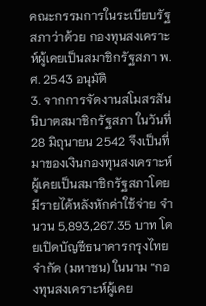คณะกรรมการในระเบียบรัฐสภาว่าด้วย กองทุนสงเคราะห์ผู้เคยเป็นสมาชิกรัฐสภา พ.ศ. 2543 อนุมัติ
3. จากการจัดงานสโมสรสันนิบาตสมาชิกรัฐสภา ในวันที่ 28 มิถุนายน 2542 จึงเป็นที่มาของเงินกองทุนสงเคราะห์ผู้เคยเป็นสมาชิกรัฐสภาโดยมีรายได้หลังหักค่าใช้จ่าย จำนวน 5,893,267.35 บาท โดยเปิดบัญชีธนาคารกรุงไทย จำกัด (มหาชน) ในนาม “กองทุนสงเคราะห์ผู้เคย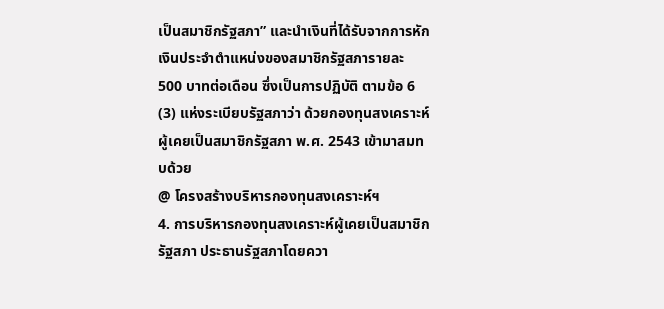เป็นสมาชิกรัฐสภา” และนำเงินที่ได้รับจากการหักเงินประจำตำแหน่งของสมาชิกรัฐสภารายละ 500 บาทต่อเดือน ซึ่งเป็นการปฏิบัติ ตามข้อ 6 (3) แห่งระเบียบรัฐสภาว่า ด้วยกองทุนสงเคราะห์ผู้เคยเป็นสมาชิกรัฐสภา พ.ศ. 2543 เข้ามาสมทบด้วย
@ โครงสร้างบริหารกองทุนสงเคราะห์ฯ
4. การบริหารกองทุนสงเคราะห์ผู้เคยเป็นสมาชิกรัฐสภา ประธานรัฐสภาโดยควา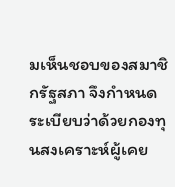มเห็นชอบของสมาชิกรัฐสภา จึงกำหนดระเบียบว่าด้วยกองทุนสงเคราะห์ผู้เคย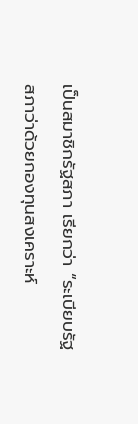เป็นสมาชิกรัฐสภา เรียกว่า “ระเบียบรัฐสภาว่าด้วยกองทุนสงเคราะห์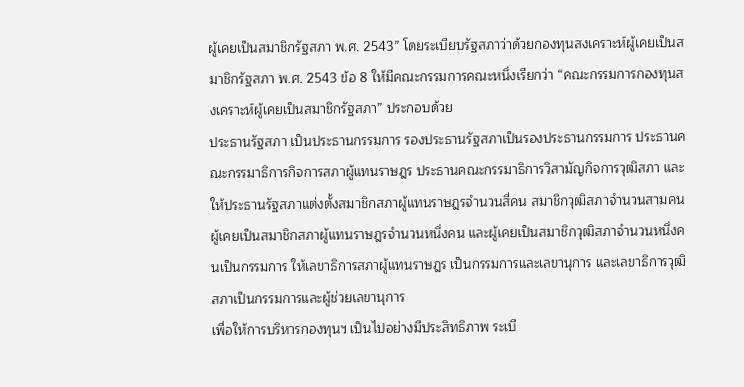ผู้เคยเป็นสมาชิกรัฐสภา พ.ศ. 2543” โดยระเบียบรัฐสภาว่าด้วยกองทุนสงเคราะห์ผู้เคยเป็นสมาชิกรัฐสภา พ.ศ. 2543 ข้อ 8 ให้มีคณะกรรมการคณะหนึ่งเรียกว่า “คณะกรรมการกองทุนสงเคราะห์ผู้เคยเป็นสมาชิกรัฐสภา” ประกอบด้วย
ประธานรัฐสภา เป็นประธานกรรมการ รองประธานรัฐสภาเป็นรองประธานกรรมการ ประธานคณะกรรมาธิการกิจการสภาผู้แทนราษฎร ประธานคณะกรรมาธิการวิสามัญกิจการวุฒิสภา และให้ประธานรัฐสภาแต่งตั้งสมาชิกสภาผู้แทนราษฎรจำนวนสี่คน สมาชิกวุฒิสภาจำนวนสามคน ผู้เคยเป็นสมาชิกสภาผู้แทนราษฎรจำนวนหนึ่งคน และผู้เคยเป็นสมาชิกวุฒิสภาจำนวนหนึ่งคนเป็นกรรมการ ให้เลขาธิการสภาผู้แทนราษฎร เป็นกรรมการและเลขานุการ และเลขาธิการวุฒิสภาเป็นกรรมการและผู้ช่วยเลขานุการ
เพื่อให้การบริหารกองทุนฯ เป็นไปอย่างมีประสิทธิภาพ ระเบี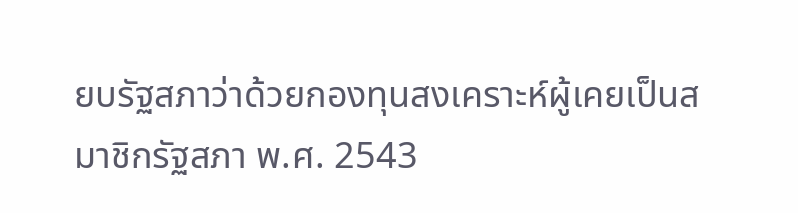ยบรัฐสภาว่าด้วยกองทุนสงเคราะห์ผู้เคยเป็นสมาชิกรัฐสภา พ.ศ. 2543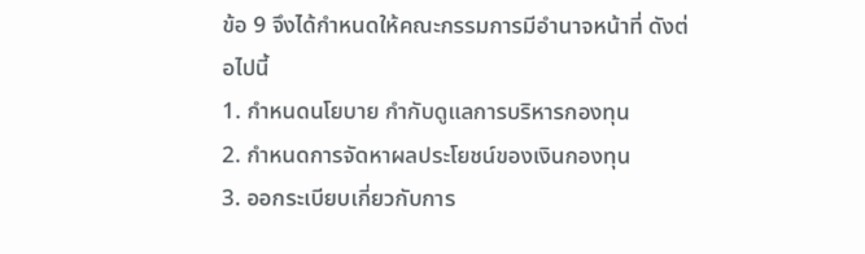ข้อ 9 จึงได้กำหนดให้คณะกรรมการมีอำนาจหน้าที่ ดังต่อไปนี้
1. กำหนดนโยบาย กำกับดูแลการบริหารกองทุน
2. กำหนดการจัดหาผลประโยชน์ของเงินกองทุน
3. ออกระเบียบเกี่ยวกับการ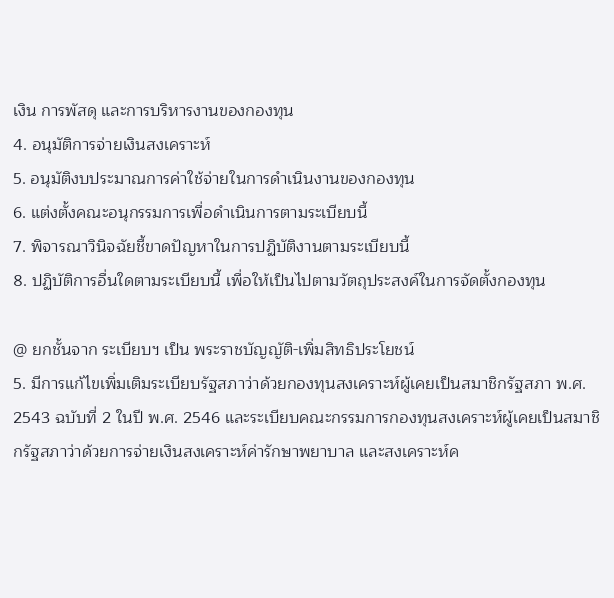เงิน การพัสดุ และการบริหารงานของกองทุน
4. อนุมัติการจ่ายเงินสงเคราะห์
5. อนุมัติงบประมาณการค่าใช้จ่ายในการดำเนินงานของกองทุน
6. แต่งตั้งคณะอนุกรรมการเพื่อดำเนินการตามระเบียบนี้
7. พิจารณาวินิจฉัยชี้ขาดปัญหาในการปฏิบัติงานตามระเบียบนี้
8. ปฏิบัติการอื่นใดตามระเบียบนี้ เพื่อให้เป็นไปตามวัตถุประสงค์ในการจัดตั้งกองทุน

@ ยกชั้นจาก ระเบียบฯ เป็น พระราชบัญญัติ-เพิ่มสิทธิประโยชน์
5. มีการแก้ไขเพิ่มเติมระเบียบรัฐสภาว่าด้วยกองทุนสงเคราะห์ผู้เคยเป็นสมาชิกรัฐสภา พ.ศ. 2543 ฉบับที่ 2 ในปี พ.ศ. 2546 และระเบียบคณะกรรมการกองทุนสงเคราะห์ผู้เคยเป็นสมาชิกรัฐสภาว่าด้วยการจ่ายเงินสงเคราะห์ค่ารักษาพยาบาล และสงเคราะห์ค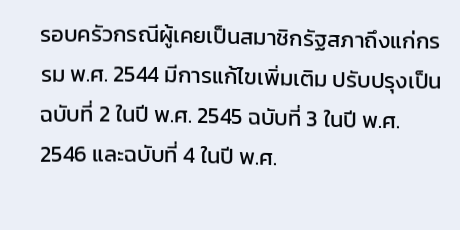รอบครัวกรณีผู้เคยเป็นสมาชิกรัฐสภาถึงแก่กรรม พ.ศ. 2544 มีการแก้ไขเพิ่มเติม ปรับปรุงเป็นฉบับที่ 2 ในปี พ.ศ. 2545 ฉบับที่ 3 ในปี พ.ศ. 2546 และฉบับที่ 4 ในปี พ.ศ.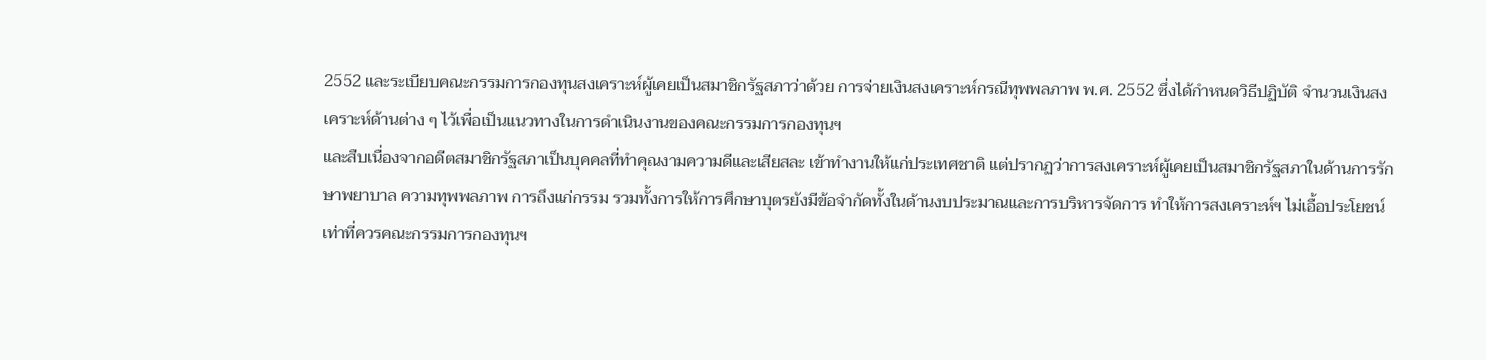2552 และระเบียบคณะกรรมการกองทุนสงเคราะห์ผู้เคยเป็นสมาชิกรัฐสภาว่าด้วย การจ่ายเงินสงเคราะห์กรณีทุพพลภาพ พ.ศ. 2552 ซึ่งได้กำหนดวิธีปฏิบัติ จำนวนเงินสงเคราะห์ด้านต่าง ๆ ไว้เพื่อเป็นแนวทางในการดำเนินงานของคณะกรรมการกองทุนฯ
และสืบเนื่องจากอดีตสมาชิกรัฐสภาเป็นบุคคลที่ทำคุณงามความดีและเสียสละ เข้าทำงานให้แก่ประเทศชาติ แต่ปรากฏว่าการสงเคราะห์ผู้เคยเป็นสมาชิกรัฐสภาในด้านการรักษาพยาบาล ความทุพพลภาพ การถึงแก่กรรม รวมทั้งการให้การศึกษาบุตรยังมีข้อจำกัดทั้งในด้านงบประมาณและการบริหารจัดการ ทำให้การสงเคราะห์ฯ ไม่เอื้อประโยชน์เท่าที่ควรคณะกรรมการกองทุนฯ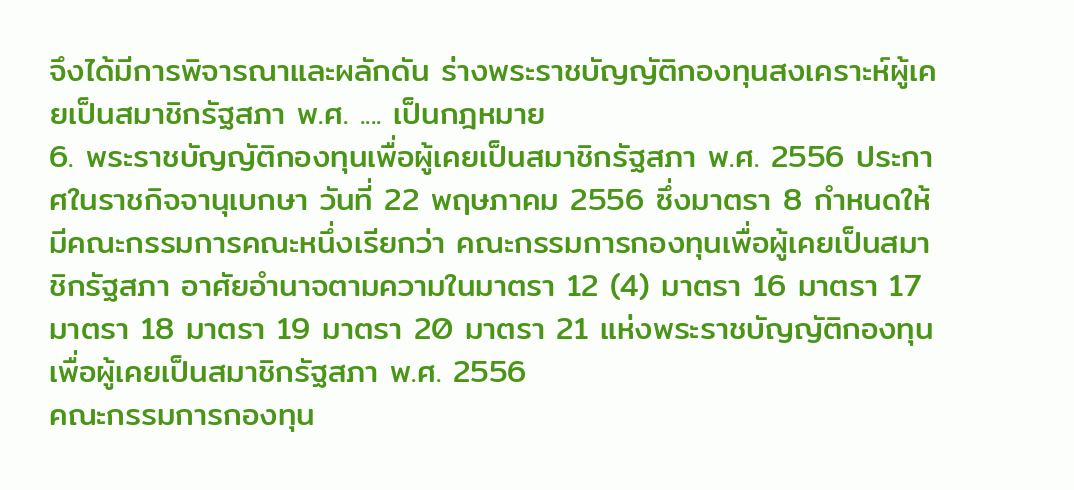จึงได้มีการพิจารณาและผลักดัน ร่างพระราชบัญญัติกองทุนสงเคราะห์ผู้เคยเป็นสมาชิกรัฐสภา พ.ศ. .... เป็นกฎหมาย
6. พระราชบัญญัติกองทุนเพื่อผู้เคยเป็นสมาชิกรัฐสภา พ.ศ. 2556 ประกาศในราชกิจจานุเบกษา วันที่ 22 พฤษภาคม 2556 ซึ่งมาตรา 8 กำหนดให้มีคณะกรรมการคณะหนึ่งเรียกว่า คณะกรรมการกองทุนเพื่อผู้เคยเป็นสมาชิกรัฐสภา อาศัยอำนาจตามความในมาตรา 12 (4) มาตรา 16 มาตรา 17 มาตรา 18 มาตรา 19 มาตรา 20 มาตรา 21 แห่งพระราชบัญญัติกองทุนเพื่อผู้เคยเป็นสมาชิกรัฐสภา พ.ศ. 2556
คณะกรรมการกองทุน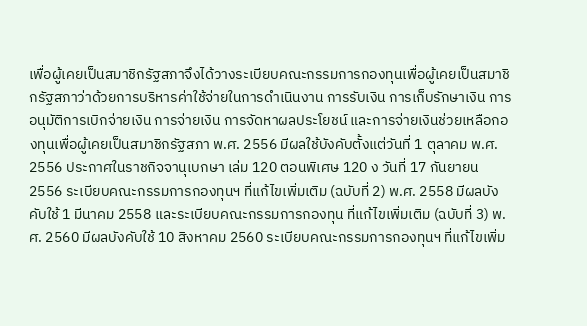เพื่อผู้เคยเป็นสมาชิกรัฐสภาจึงได้วางระเบียบคณะกรรมการกองทุนเพื่อผู้เคยเป็นสมาชิกรัฐสภาว่าด้วยการบริหารค่าใช้จ่ายในการดำเนินงาน การรับเงิน การเก็บรักษาเงิน การอนุมัติการเบิกจ่ายเงิน การจ่ายเงิน การจัดหาผลประโยชน์ และการจ่ายเงินช่วยเหลือกองทุนเพื่อผู้เคยเป็นสมาชิกรัฐสภา พ.ศ. 2556 มีผลใช้บังคับตั้งแต่วันที่ 1 ตุลาคม พ.ศ. 2556 ประกาศในราชกิจจานุเบกษา เล่ม 120 ตอนพิเศษ 120 ง วันที่ 17 กันยายน 2556 ระเบียบคณะกรรมการกองทุนฯ ที่แก้ไขเพิ่มเติม (ฉบับที่ 2) พ.ศ. 2558 มีผลบังคับใช้ 1 มีนาคม 2558 และระเบียบคณะกรรมการกองทุน ที่แก้ไขเพิ่มเติม (ฉบับที่ 3) พ.ศ. 2560 มีผลบังคับใช้ 10 สิงหาคม 2560 ระเบียบคณะกรรมการกองทุนฯ ที่แก้ไขเพิ่ม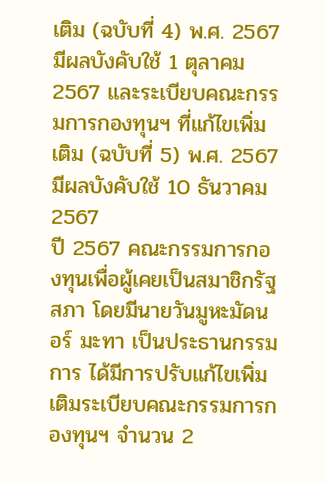เติม (ฉบับที่ 4) พ.ศ. 2567 มีผลบังคับใช้ 1 ตุลาคม 2567 และระเบียบคณะกรรมการกองทุนฯ ที่แก้ไขเพิ่มเติม (ฉบับที่ 5) พ.ศ. 2567 มีผลบังคับใช้ 10 ธันวาคม 2567
ปี 2567 คณะกรรมการกองทุนเพื่อผู้เคยเป็นสมาชิกรัฐสภา โดยมีนายวันมูหะมัดนอร์ มะทา เป็นประธานกรรมการ ได้มีการปรับแก้ไขเพิ่มเติมระเบียบคณะกรรมการกองทุนฯ จำนวน 2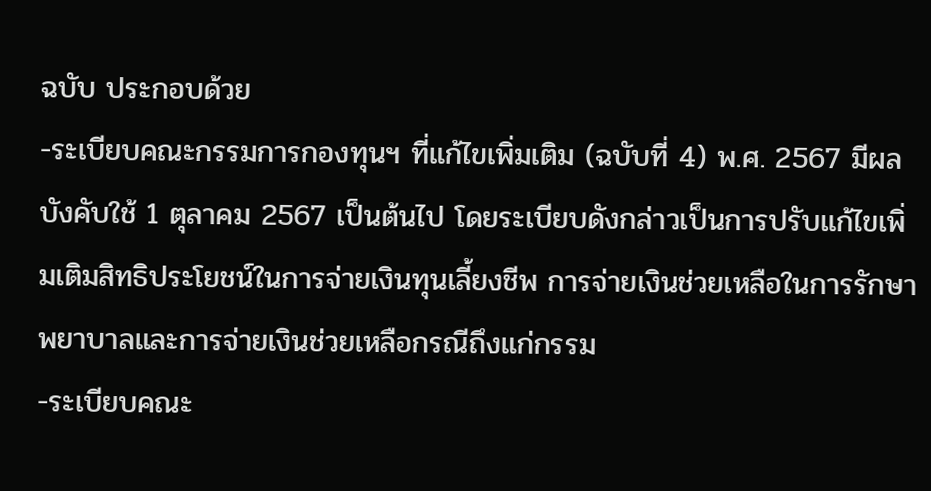ฉบับ ประกอบด้วย
-ระเบียบคณะกรรมการกองทุนฯ ที่แก้ไขเพิ่มเติม (ฉบับที่ 4) พ.ศ. 2567 มีผลบังคับใช้ 1 ตุลาคม 2567 เป็นต้นไป โดยระเบียบดังกล่าวเป็นการปรับแก้ไขเพิ่มเติมสิทธิประโยชน์ในการจ่ายเงินทุนเลี้ยงชีพ การจ่ายเงินช่วยเหลือในการรักษาพยาบาลและการจ่ายเงินช่วยเหลือกรณีถึงแก่กรรม
-ระเบียบคณะ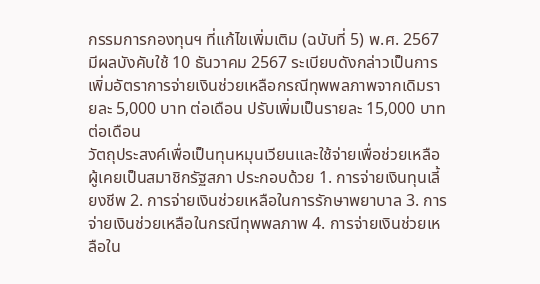กรรมการกองทุนฯ ที่แก้ไขเพิ่มเติม (ฉบับที่ 5) พ.ศ. 2567 มีผลบังคับใช้ 10 ธันวาคม 2567 ระเบียบดังกล่าวเป็นการเพิ่มอัตราการจ่ายเงินช่วยเหลือกรณีทุพพลภาพจากเดิมรายละ 5,000 บาท ต่อเดือน ปรับเพิ่มเป็นรายละ 15,000 บาทต่อเดือน
วัตถุประสงค์เพื่อเป็นทุนหมุนเวียนและใช้จ่ายเพื่อช่วยเหลือผู้เคยเป็นสมาชิกรัฐสภา ประกอบด้วย 1. การจ่ายเงินทุนเลี้ยงชีพ 2. การจ่ายเงินช่วยเหลือในการรักษาพยาบาล 3. การจ่ายเงินช่วยเหลือในกรณีทุพพลภาพ 4. การจ่ายเงินช่วยเหลือใน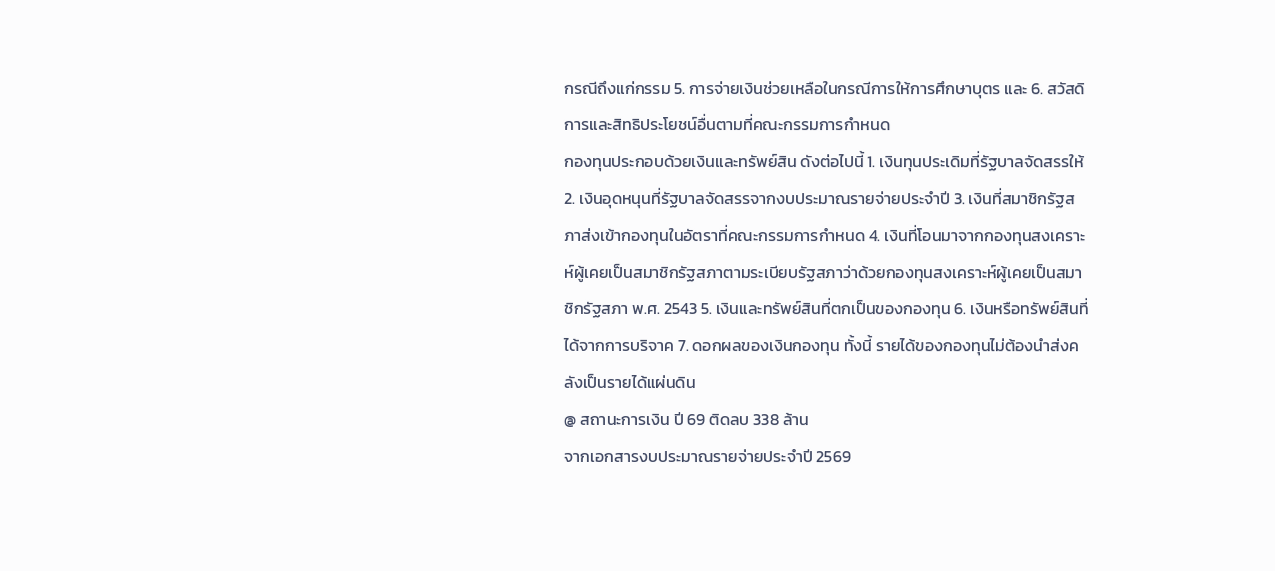กรณีถึงแก่กรรม 5. การจ่ายเงินช่วยเหลือในกรณีการให้การศึกษาบุตร และ 6. สวัสดิการและสิทธิประโยชน์อื่นตามที่คณะกรรมการกำหนด
กองทุนประกอบด้วยเงินและทรัพย์สิน ดังต่อไปนี้ 1. เงินทุนประเดิมที่รัฐบาลจัดสรรให้ 2. เงินอุดหนุนที่รัฐบาลจัดสรรจากงบประมาณรายจ่ายประจำปี 3. เงินที่สมาชิกรัฐสภาส่งเข้ากองทุนในอัตราที่คณะกรรมการกำหนด 4. เงินที่โอนมาจากกองทุนสงเคราะห์ผู้เคยเป็นสมาชิกรัฐสภาตามระเบียบรัฐสภาว่าด้วยกองทุนสงเคราะห์ผู้เคยเป็นสมาชิกรัฐสภา พ.ศ. 2543 5. เงินและทรัพย์สินที่ตกเป็นของกองทุน 6. เงินหรือทรัพย์สินที่ได้จากการบริจาค 7. ดอกผลของเงินกองทุน ทั้งนี้ รายได้ของกองทุนไม่ต้องนำส่งคลังเป็นรายได้แผ่นดิน
@ สถานะการเงิน ปี 69 ติดลบ 338 ล้าน
จากเอกสารงบประมาณรายจ่ายประจำปี 2569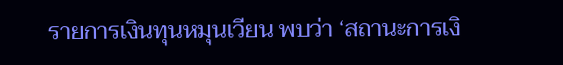รายการเงินทุนหมุนเวียน พบว่า ‘สถานะการเงิ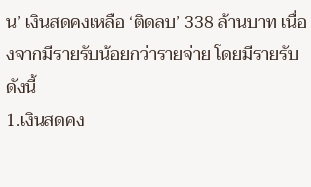น’ เงินสดคงเหลือ ‘ติดลบ’ 338 ล้านบาท เนื่องจากมีรายรับน้อยกว่ารายจ่าย โดยมีรายรับดังนี้
1.เงินสดคง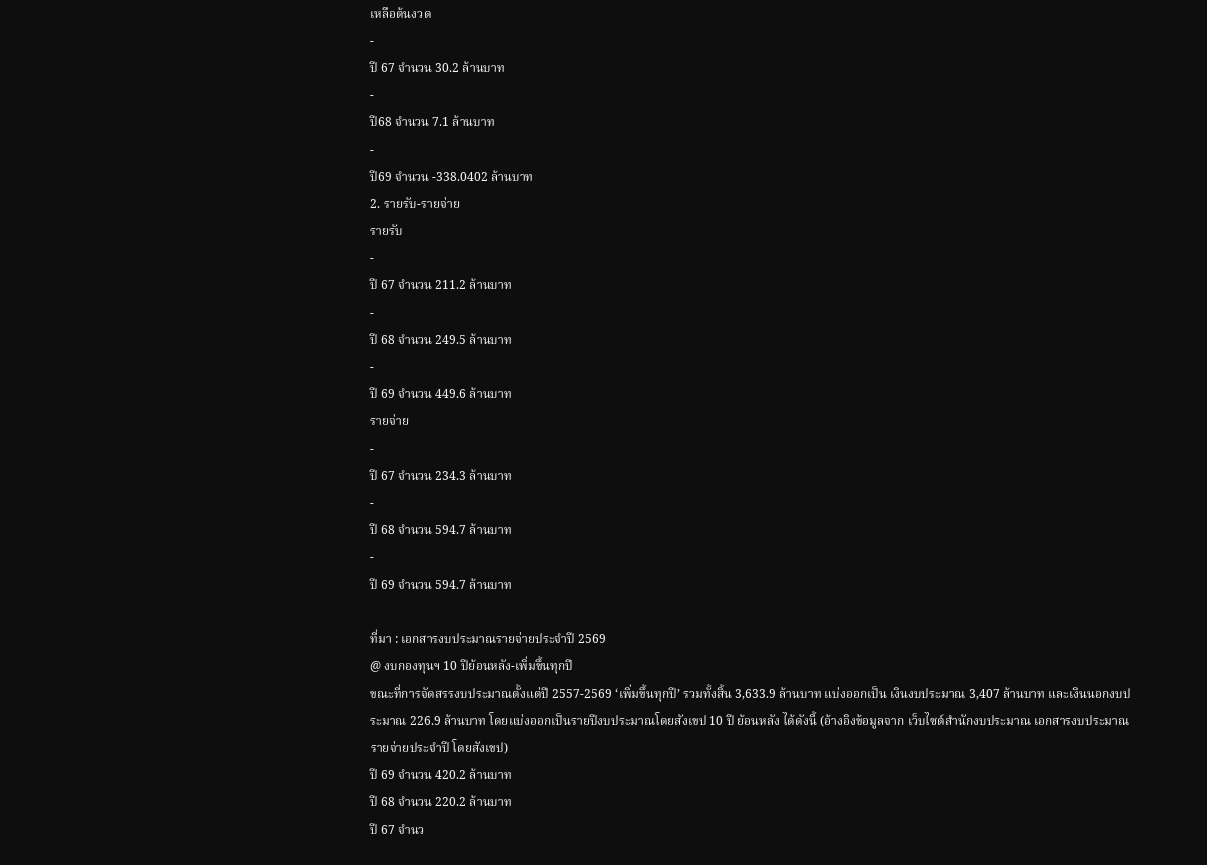เหลือต้นงวด
-
ปี 67 จำนวน 30.2 ล้านบาท
-
ปี68 จำนวน 7.1 ล้านบาท
-
ปี69 จำนวน -338.0402 ล้านบาท
2. รายรับ-รายจ่าย
รายรับ
-
ปี 67 จำนวน 211.2 ล้านบาท
-
ปี 68 จำนวน 249.5 ล้านบาท
-
ปี 69 จำนวน 449.6 ล้านบาท
รายจ่าย
-
ปี 67 จำนวน 234.3 ล้านบาท
-
ปี 68 จำนวน 594.7 ล้านบาท
-
ปี 69 จำนวน 594.7 ล้านบาท

ที่มา : เอกสารงบประมาณรายจ่ายประจำปี 2569
@ งบกองทุนฯ 10 ปีย้อนหลัง-เพิ่มขึ้นทุกปี
ขณะที่การจัดสรรงบประมาณตั้งแต่ปี 2557-2569 ‘เพิ่มขึ้นทุกปี’ รวมทั้งสิ้น 3,633.9 ล้านบาท แบ่งออกเป็น เงินงบประมาณ 3,407 ล้านบาท และเงินนอกงบประมาณ 226.9 ล้านบาท โดยแบ่งออกเป็นรายปีงบประมาณโดยสังเขป 10 ปี ย้อนหลัง ได้ดังนี้ (อ้างอิงข้อมูลจาก เว็บไซต์สำนักงบประมาณ เอกสารงบประมาณรายจ่ายประจำปี โดยสังเขป)
ปี 69 จำนวน 420.2 ล้านบาท
ปี 68 จำนวน 220.2 ล้านบาท
ปี 67 จำนว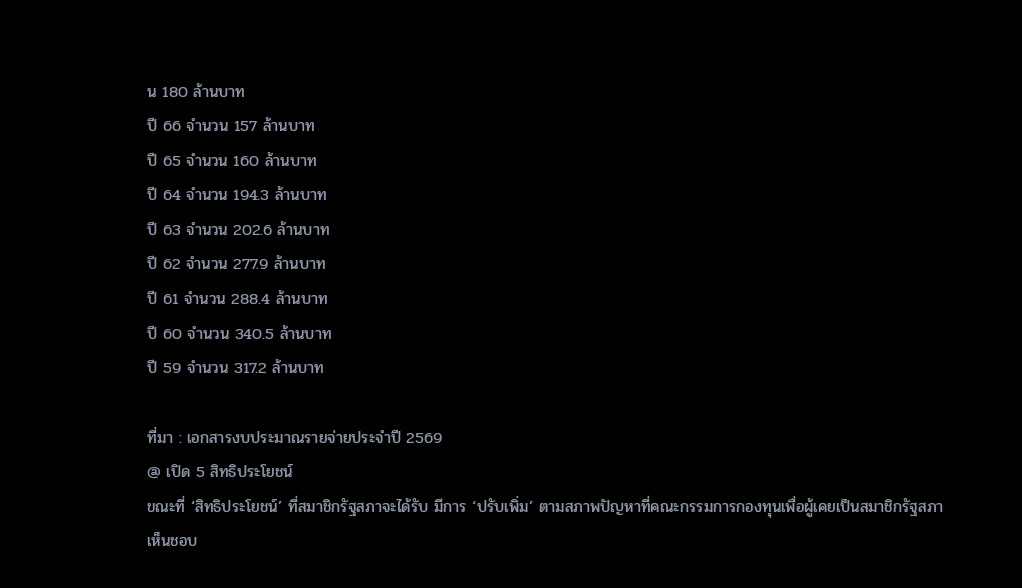น 180 ล้านบาท
ปี 66 จำนวน 157 ล้านบาท
ปี 65 จำนวน 160 ล้านบาท
ปี 64 จำนวน 194.3 ล้านบาท
ปี 63 จำนวน 202.6 ล้านบาท
ปี 62 จำนวน 277.9 ล้านบาท
ปี 61 จำนวน 288.4 ล้านบาท
ปี 60 จำนวน 340.5 ล้านบาท
ปี 59 จำนวน 317.2 ล้านบาท

ที่มา : เอกสารงบประมาณรายจ่ายประจำปี 2569
@ เปิด 5 สิทธิประโยชน์
ขณะที่ ‘สิทธิประโยชน์’ ที่สมาชิกรัฐสภาจะได้รับ มีการ ‘ปรับเพิ่ม’ ตามสภาพปัญหาที่คณะกรรมการกองทุนเพื่อผู้เคยเป็นสมาชิกรัฐสภาเห็นชอบ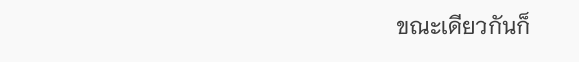ขณะเดียวกันก็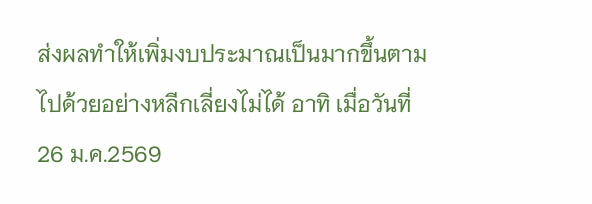ส่งผลทำให้เพิ่มงบประมาณเป็นมากขึ้นตามไปด้วยอย่างหลีกเลี่ยงไม่ได้ อาทิ เมื่อวันที่ 26 ม.ค.2569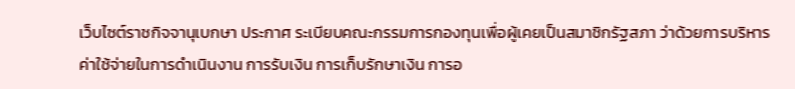เว็บไซต์ราชกิจจานุเบกษา ประกาศ ระเบียบคณะกรรมการกองทุนเพื่อผู้เคยเป็นสมาชิกรัฐสภา ว่าด้วยการบริหาร ค่าใช้จ่ายในการดำเนินงาน การรับเงิน การเก็บรักษาเงิน การอ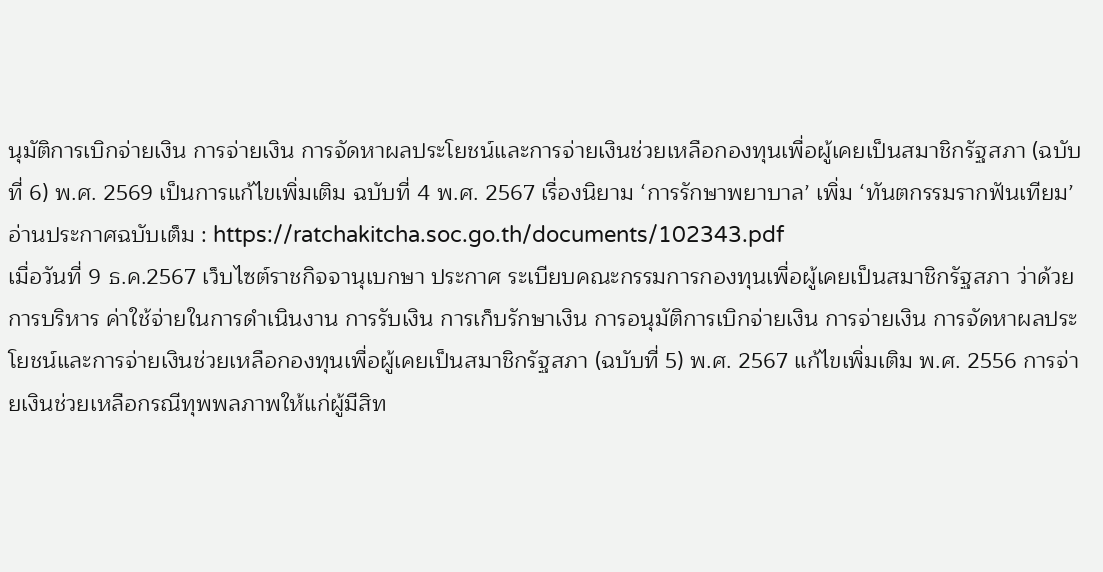นุมัติการเบิกจ่ายเงิน การจ่ายเงิน การจัดหาผลประโยชน์และการจ่ายเงินช่วยเหลือกองทุนเพื่อผู้เคยเป็นสมาชิกรัฐสภา (ฉบับที่ 6) พ.ศ. 2569 เป็นการแก้ไขเพิ่มเติม ฉบับที่ 4 พ.ศ. 2567 เรื่องนิยาม ‘การรักษาพยาบาล’ เพิ่ม ‘ทันตกรรมรากฟันเทียม’
อ่านประกาศฉบับเต็ม : https://ratchakitcha.soc.go.th/documents/102343.pdf
เมื่อวันที่ 9 ธ.ค.2567 เว็บไซต์ราชกิจจานุเบกษา ประกาศ ระเบียบคณะกรรมการกองทุนเพื่อผู้เคยเป็นสมาชิกรัฐสภา ว่าด้วยการบริหาร ค่าใช้จ่ายในการดำเนินงาน การรับเงิน การเก็บรักษาเงิน การอนุมัติการเบิกจ่ายเงิน การจ่ายเงิน การจัดหาผลประโยชน์และการจ่ายเงินช่วยเหลือกองทุนเพื่อผู้เคยเป็นสมาชิกรัฐสภา (ฉบับที่ 5) พ.ศ. 2567 แก้ไขเพิ่มเติม พ.ศ. 2556 การจ่ายเงินช่วยเหลือกรณีทุพพลภาพให้แก่ผู้มีสิท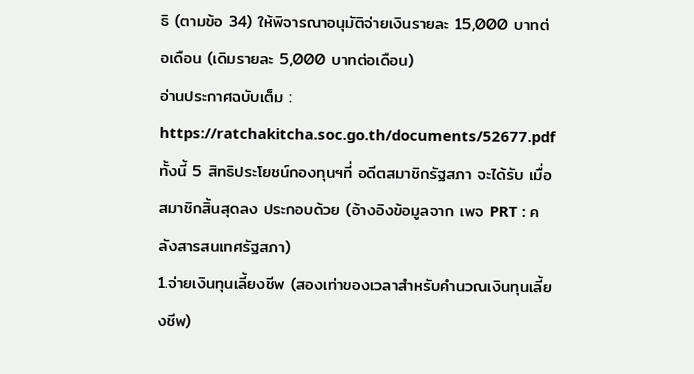ธิ (ตามข้อ 34) ให้พิจารณาอนุมัติจ่ายเงินรายละ 15,000 บาทต่อเดือน (เดิมรายละ 5,000 บาทต่อเดือน)
อ่านประกาศฉบับเต็ม : https://ratchakitcha.soc.go.th/documents/52677.pdf
ทั้งนี้ 5 สิทธิประโยชน์กองทุนฯที่ อดีตสมาชิกรัฐสภา จะได้รับ เมื่อ สมาชิกสิ้นสุดลง ประกอบด้วย (อ้างอิงข้อมูลจาก เพจ PRT : คลังสารสนเทศรัฐสภา)
1.จ่ายเงินทุนเลี้ยงชีพ (สองเท่าของเวลาสำหรับคำนวณเงินทุนเลี้ยงชีพ)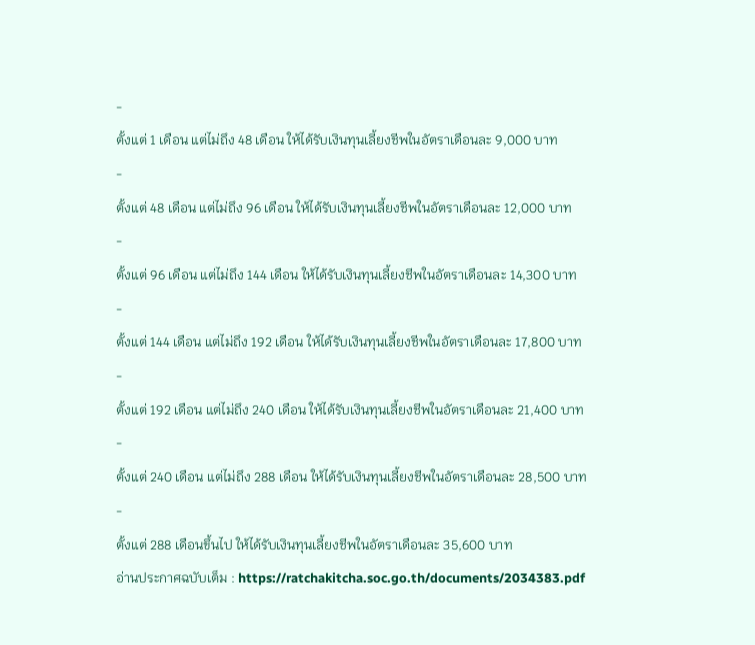-
ตั้งแต่ 1 เดือน แต่ไม่ถึง 48 เดือน ให้ได้รับเงินทุนเลี้ยงชีพในอัตราเดือนละ 9,000 บาท
-
ตั้งแต่ 48 เดือน แต่ไม่ถึง 96 เดือน ให้ได้รับเงินทุนเลี้ยงชีพในอัตราเดือนละ 12,000 บาท
-
ตั้งแต่ 96 เดือน แต่ไม่ถึง 144 เดือน ให้ได้รับเงินทุนเลี้ยงชีพในอัตราเดือนละ 14,300 บาท
-
ตั้งแต่ 144 เดือน แต่ไม่ถึง 192 เดือน ให้ได้รับเงินทุนเลี้ยงชีพในอัตราเดือนละ 17,800 บาท
-
ตั้งแต่ 192 เดือน แต่ไม่ถึง 240 เดือน ให้ได้รับเงินทุนเลี้ยงชีพในอัตราเดือนละ 21,400 บาท
-
ตั้งแต่ 240 เดือน แต่ไม่ถึง 288 เดือน ให้ได้รับเงินทุนเลี้ยงชีพในอัตราเดือนละ 28,500 บาท
-
ตั้งแต่ 288 เดือนขึ้นไป ให้ได้รับเงินทุนเลี้ยงชีพในอัตราเดือนละ 35,600 บาท
อ่านประกาศฉบับเต็ม : https://ratchakitcha.soc.go.th/documents/2034383.pdf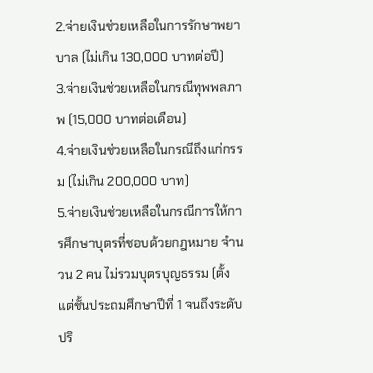2.จ่ายเงินช่วยเหลือในการรักษาพยาบาล (ไม่เกิน 130,000 บาทต่อปี)
3.จ่ายเงินช่วยเหลือในกรณีทุพพลภาพ (15,000 บาทต่อเดือน)
4.จ่ายเงินช่วยเหลือในกรณีถึงแก่กรรม (ไม่เกิน 200,000 บาท)
5.จ่ายเงินช่วยเหลือในกรณีการให้การศึกษาบุตรที่ชอบด้วยกฎหมาย จำนวน 2 คน ไม่รวมบุตรบุญธรรม (ตั้งแต่ชั้นประถมศึกษาปีที่ 1 จนถึงระดับปริ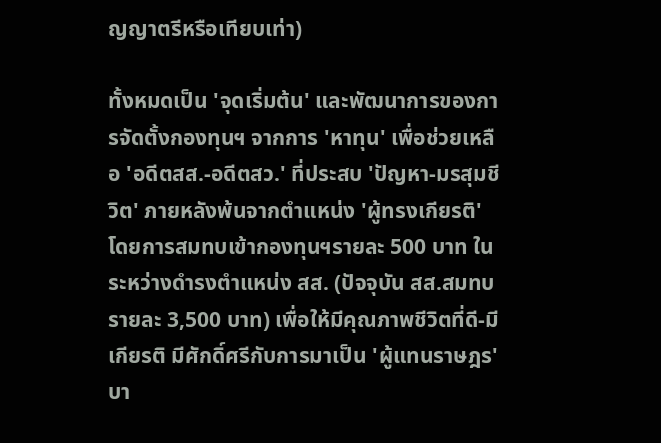ญญาตรีหรือเทียบเท่า)

ทั้งหมดเป็น 'จุดเริ่มต้น' และพัฒนาการของการจัดตั้งกองทุนฯ จากการ 'หาทุน' เพื่อช่วยเหลือ 'อดีตสส.-อดีตสว.' ที่ประสบ 'ปัญหา-มรสุมชีวิต' ภายหลังพ้นจากตำแหน่ง 'ผู้ทรงเกียรติ' โดยการสมทบเข้ากองทุนฯรายละ 500 บาท ในระหว่างดำรงตำแหน่ง สส. (ปัจจุบัน สส.สมทบรายละ 3,500 บาท) เพื่อให้มีคุณภาพชีวิตที่ดี-มีเกียรติ มีศักดิ์ศรีกับการมาเป็น 'ผู้แทนราษฎร'
บา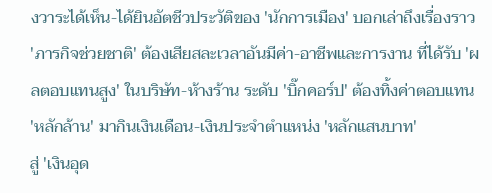งวาระได้เห็น-ได้ยินอัตชีวประวัติของ 'นักการเมือง' บอกเล่าถึงเรื่องราว 'ภารกิจช่วยชาติ' ต้องเสียสละเวลาอันมีค่า-อาชีพและการงาน ที่ได้รับ 'ผลตอบแทนสูง' ในบริษัท-ห้างร้าน ระดับ 'บิ๊กคอร์ป' ต้องทิ้งค่าตอบแทน 'หลักล้าน' มากินเงินเดือน-เงินประจำตำแหน่ง 'หลักแสนบาท'
สู่ 'เงินอุด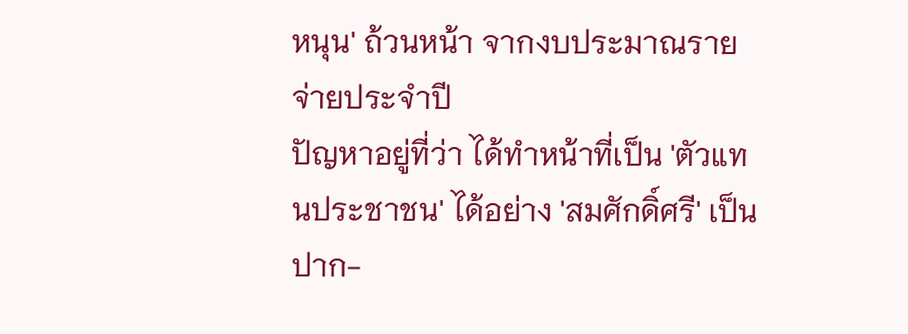หนุน' ถ้วนหน้า จากงบประมาณรายจ่ายประจำปี
ปัญหาอยู่ที่ว่า ได้ทำหน้าที่เป็น 'ตัวแทนประชาชน' ได้อย่าง 'สมศักดิ์ศรี' เป็นปาก-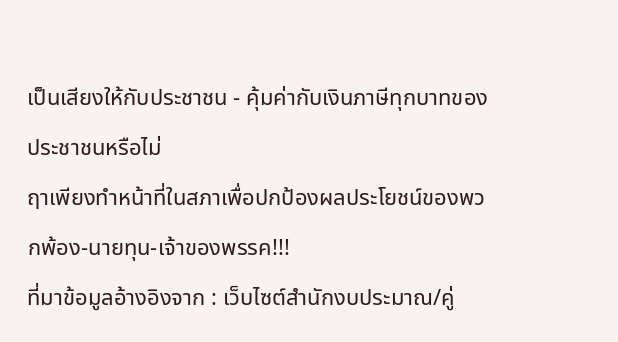เป็นเสียงให้กับประชาชน - คุ้มค่ากับเงินภาษีทุกบาทของประชาชนหรือไม่
ฤาเพียงทำหน้าที่ในสภาเพื่อปกป้องผลประโยชน์ของพวกพ้อง-นายทุน-เจ้าของพรรค!!!
ที่มาข้อมูลอ้างอิงจาก : เว็บไซต์สำนักงบประมาณ/คู่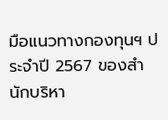มือแนวทางกองทุนฯ ประจำปี 2567 ของสำนักบริหา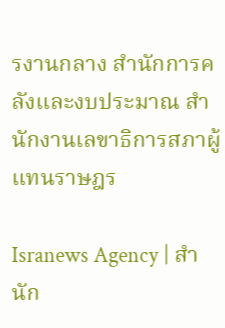รงานกลาง สำนักการคลังและงบประมาณ สำนักงานเลขาธิการสภาผู้แทนราษฎร

Isranews Agency | สำนัก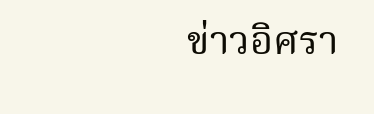ข่าวอิศรา